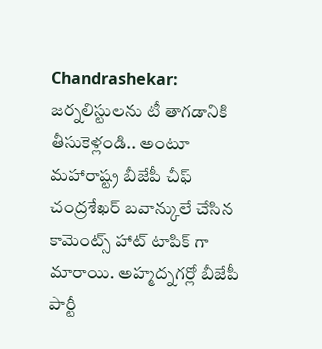Chandrashekar: జర్నలిస్టులను టీ తాగడానికి తీసుకెళ్లండి.. అంటూ మహారాష్ట్ర బీజేపీ చీఫ్ చంద్రశేఖర్ బవాన్కులే చేసిన కామెంట్స్ హాట్ టాపిక్ గా మారాయి. అహ్మద్నగర్లో బీజేపీ పార్టీ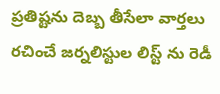ప్రతిష్టను దెబ్బ తీసేలా వార్తలు రచించే జర్నలిస్టుల లిస్ట్ ను రెడీ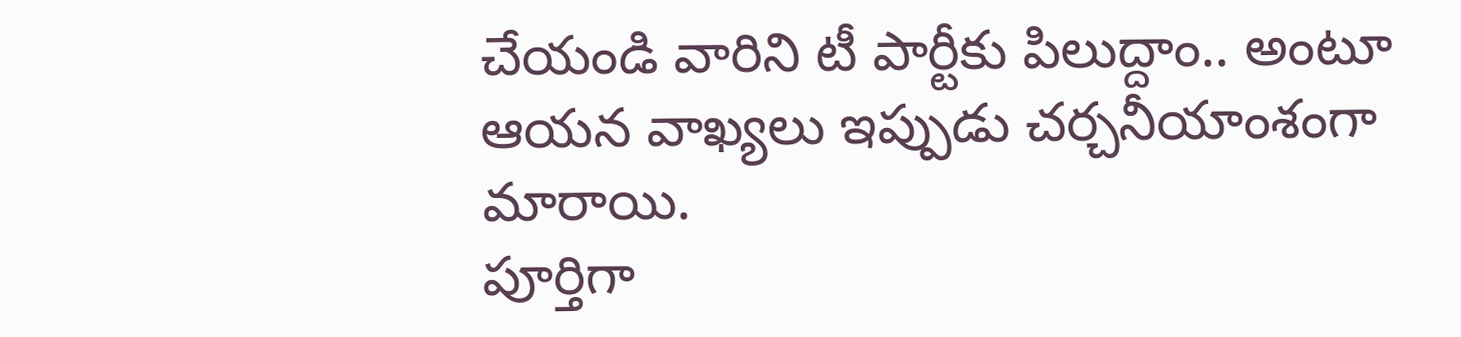చేయండి వారిని టీ పార్టీకు పిలుద్దాం.. అంటూ ఆయన వాఖ్యలు ఇప్పుడు చర్చనీయాంశంగా మారాయి.
పూర్తిగా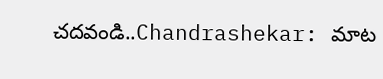చదవండి..Chandrashekar: మాట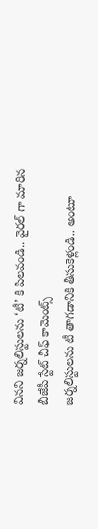వినని జర్నలిస్టులను ‘టీ’ కి పిలవండి.. వైరల్ గా మారిన బీజేపీ స్టేట్ చీఫ్ కామెంట్స్
జర్నలిస్టులను టీ తాగడానికి తీసుకెళ్లండి.. అంటూ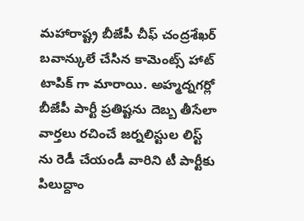మహారాష్ట్ర బీజేపీ చీఫ్ చంద్రశేఖర్ బవాన్కులే చేసిన కామెంట్స్ హాట్ టాపిక్ గా మారాయి. అహ్మద్నగర్లో బీజేపీ పార్టీ ప్రతిష్టను దెబ్బ తీసేలా వార్తలు రచించే జర్నలిస్టుల లిస్ట్ ను రెడీ చేయండీ వారిని టీ పార్టీకు పిలుద్దాం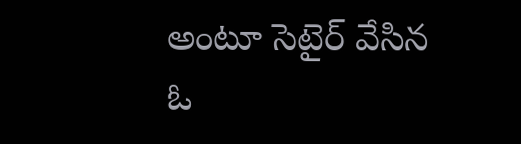అంటూ సెటైర్ వేసిన ఓ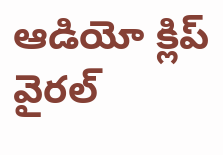ఆడియో క్లిప్ వైరల్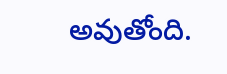అవుతోంది.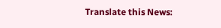Translate this News: